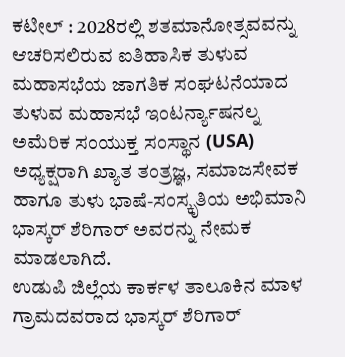ಕಟೀಲ್ : 2028ರಲ್ಲಿ ಶತಮಾನೋತ್ಸವವನ್ನು ಆಚರಿಸಲಿರುವ ಐತಿಹಾಸಿಕ ತುಳುವ ಮಹಾಸಭೆಯ ಜಾಗತಿಕ ಸಂಘಟನೆಯಾದ ತುಳುವ ಮಹಾಸಭೆ ಇಂಟರ್ನ್ಯಾಷನಲ್ನ ಅಮೆರಿಕ ಸಂಯುಕ್ತ ಸಂಸ್ಥಾನ (USA) ಅಧ್ಯಕ್ಷರಾಗಿ ಖ್ಯಾತ ತಂತ್ರಜ್ಞ, ಸಮಾಜಸೇವಕ ಹಾಗೂ ತುಳು ಭಾಷೆ-ಸಂಸ್ಕೃತಿಯ ಅಭಿಮಾನಿ ಭಾಸ್ಕರ್ ಶೆರಿಗಾರ್ ಅವರನ್ನು ನೇಮಕ ಮಾಡಲಾಗಿದೆ.
ಉಡುಪಿ ಜಿಲ್ಲೆಯ ಕಾರ್ಕಳ ತಾಲೂಕಿನ ಮಾಳ ಗ್ರಾಮದವರಾದ ಭಾಸ್ಕರ್ ಶೆರಿಗಾರ್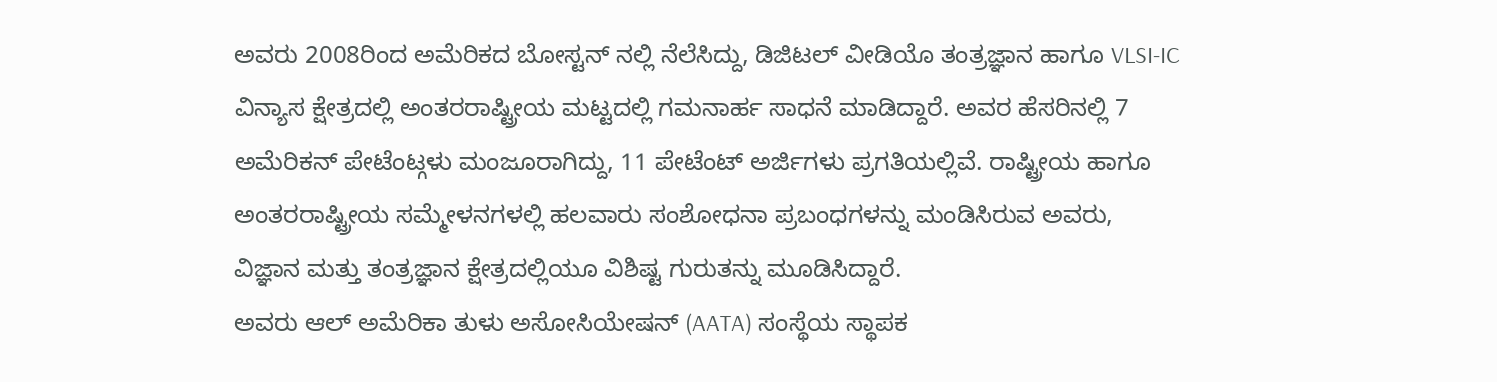ಅವರು 2008ರಿಂದ ಅಮೆರಿಕದ ಬೋಸ್ಟನ್ ನಲ್ಲಿ ನೆಲೆಸಿದ್ದು, ಡಿಜಿಟಲ್ ವೀಡಿಯೊ ತಂತ್ರಜ್ಞಾನ ಹಾಗೂ VLSI-IC ವಿನ್ಯಾಸ ಕ್ಷೇತ್ರದಲ್ಲಿ ಅಂತರರಾಷ್ಟ್ರೀಯ ಮಟ್ಟದಲ್ಲಿ ಗಮನಾರ್ಹ ಸಾಧನೆ ಮಾಡಿದ್ದಾರೆ. ಅವರ ಹೆಸರಿನಲ್ಲಿ 7 ಅಮೆರಿಕನ್ ಪೇಟೆಂಟ್ಗಳು ಮಂಜೂರಾಗಿದ್ದು, 11 ಪೇಟೆಂಟ್ ಅರ್ಜಿಗಳು ಪ್ರಗತಿಯಲ್ಲಿವೆ. ರಾಷ್ಟ್ರೀಯ ಹಾಗೂ ಅಂತರರಾಷ್ಟ್ರೀಯ ಸಮ್ಮೇಳನಗಳಲ್ಲಿ ಹಲವಾರು ಸಂಶೋಧನಾ ಪ್ರಬಂಧಗಳನ್ನು ಮಂಡಿಸಿರುವ ಅವರು, ವಿಜ್ಞಾನ ಮತ್ತು ತಂತ್ರಜ್ಞಾನ ಕ್ಷೇತ್ರದಲ್ಲಿಯೂ ವಿಶಿಷ್ಟ ಗುರುತನ್ನು ಮೂಡಿಸಿದ್ದಾರೆ.
ಅವರು ಆಲ್ ಅಮೆರಿಕಾ ತುಳು ಅಸೋಸಿಯೇಷನ್ (AATA) ಸಂಸ್ಥೆಯ ಸ್ಥಾಪಕ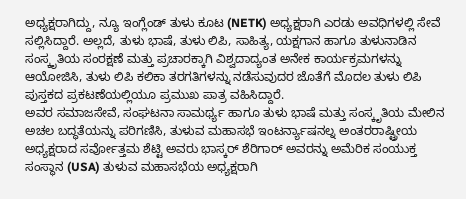ಅಧ್ಯಕ್ಷರಾಗಿದ್ದು, ನ್ಯೂ ಇಂಗ್ಲೆಂಡ್ ತುಳು ಕೂಟ (NETK) ಅಧ್ಯಕ್ಷರಾಗಿ ಎರಡು ಅವಧಿಗಳಲ್ಲಿ ಸೇವೆ ಸಲ್ಲಿಸಿದ್ದಾರೆ. ಅಲ್ಲದೆ, ತುಳು ಭಾಷೆ, ತುಳು ಲಿಪಿ, ಸಾಹಿತ್ಯ, ಯಕ್ಷಗಾನ ಹಾಗೂ ತುಳುನಾಡಿನ ಸಂಸ್ಕೃತಿಯ ಸಂರಕ್ಷಣೆ ಮತ್ತು ಪ್ರಚಾರಕ್ಕಾಗಿ ವಿಶ್ವದಾದ್ಯಂತ ಅನೇಕ ಕಾರ್ಯಕ್ರಮಗಳನ್ನು ಆಯೋಜಿಸಿ, ತುಳು ಲಿಪಿ ಕಲಿಕಾ ತರಗತಿಗಳನ್ನು ನಡೆಸುವುದರ ಜೊತೆಗೆ ಮೊದಲ ತುಳು ಲಿಪಿ ಪುಸ್ತಕದ ಪ್ರಕಟಣೆಯಲ್ಲಿಯೂ ಪ್ರಮುಖ ಪಾತ್ರ ವಹಿಸಿದ್ದಾರೆ.
ಅವರ ಸಮಾಜಸೇವೆ, ಸಂಘಟನಾ ಸಾಮರ್ಥ್ಯ ಹಾಗೂ ತುಳು ಭಾಷೆ ಮತ್ತು ಸಂಸ್ಕೃತಿಯ ಮೇಲಿನ ಅಚಲ ಬದ್ಧತೆಯನ್ನು ಪರಿಗಣಿಸಿ, ತುಳುವ ಮಹಾಸಭೆ ಇಂಟರ್ನ್ಯಾಷನಲ್ನ ಅಂತರರಾಷ್ಟ್ರೀಯ ಅಧ್ಯಕ್ಷರಾದ ಸರ್ವೋತ್ತಮ ಶೆಟ್ಟಿ ಅವರು ಭಾಸ್ಕರ್ ಶೆರಿಗಾರ್ ಅವರನ್ನು ಅಮೆರಿಕ ಸಂಯುಕ್ತ ಸಂಸ್ಥಾನ (USA) ತುಳುವ ಮಹಾಸಭೆಯ ಅಧ್ಯಕ್ಷರಾಗಿ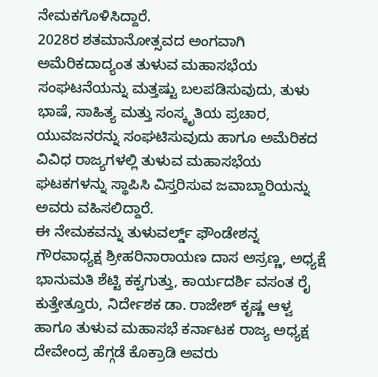ನೇಮಕಗೊಳಿಸಿದ್ದಾರೆ.
2028ರ ಶತಮಾನೋತ್ಸವದ ಅಂಗವಾಗಿ ಅಮೆರಿಕದಾದ್ಯಂತ ತುಳುವ ಮಹಾಸಭೆಯ ಸಂಘಟನೆಯನ್ನು ಮತ್ತಷ್ಟು ಬಲಪಡಿಸುವುದು, ತುಳು ಭಾಷೆ, ಸಾಹಿತ್ಯ ಮತ್ತು ಸಂಸ್ಕೃತಿಯ ಪ್ರಚಾರ, ಯುವಜನರನ್ನು ಸಂಘಟಿಸುವುದು ಹಾಗೂ ಅಮೆರಿಕದ ವಿವಿಧ ರಾಜ್ಯಗಳಲ್ಲಿ ತುಳುವ ಮಹಾಸಭೆಯ ಘಟಕಗಳನ್ನು ಸ್ಥಾಪಿಸಿ ವಿಸ್ತರಿಸುವ ಜವಾಬ್ದಾರಿಯನ್ನು ಅವರು ವಹಿಸಲಿದ್ದಾರೆ.
ಈ ನೇಮಕವನ್ನು ತುಳುವರ್ಲ್ಡ್ ಫೌಂಡೇಶನ್ನ ಗೌರವಾಧ್ಯಕ್ಷ ಶ್ರೀಹರಿನಾರಾಯಣ ದಾಸ ಅಸ್ರಣ್ಣ, ಅಧ್ಯಕ್ಷೆ ಭಾನುಮತಿ ಶೆಟ್ಟಿ ಕಕ್ವಗುತ್ತು, ಕಾರ್ಯದರ್ಶಿ ವಸಂತ ರೈ ಕುತ್ತೇತ್ತೂರು, ನಿರ್ದೇಶಕ ಡಾ. ರಾಜೇಶ್ ಕೃಷ್ಣ ಆಳ್ವ ಹಾಗೂ ತುಳುವ ಮಹಾಸಭೆ ಕರ್ನಾಟಕ ರಾಜ್ಯ ಅಧ್ಯಕ್ಷ ದೇವೇಂದ್ರ ಹೆಗ್ಗಡೆ ಕೊಕ್ರಾಡಿ ಅವರು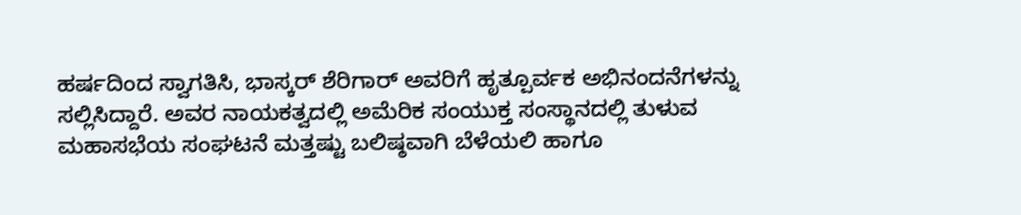ಹರ್ಷದಿಂದ ಸ್ವಾಗತಿಸಿ, ಭಾಸ್ಕರ್ ಶೆರಿಗಾರ್ ಅವರಿಗೆ ಹೃತ್ಪೂರ್ವಕ ಅಭಿನಂದನೆಗಳನ್ನು ಸಲ್ಲಿಸಿದ್ದಾರೆ. ಅವರ ನಾಯಕತ್ವದಲ್ಲಿ ಅಮೆರಿಕ ಸಂಯುಕ್ತ ಸಂಸ್ಥಾನದಲ್ಲಿ ತುಳುವ ಮಹಾಸಭೆಯ ಸಂಘಟನೆ ಮತ್ತಷ್ಟು ಬಲಿಷ್ಠವಾಗಿ ಬೆಳೆಯಲಿ ಹಾಗೂ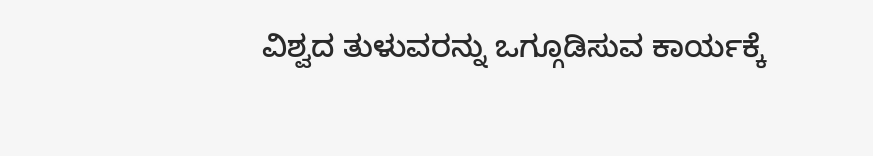ವಿಶ್ವದ ತುಳುವರನ್ನು ಒಗ್ಗೂಡಿಸುವ ಕಾರ್ಯಕ್ಕೆ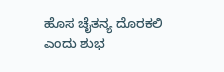ಹೊಸ ಚೈತನ್ಯ ದೊರಕಲಿ ಎಂದು ಶುಭ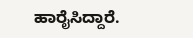ಹಾರೈಸಿದ್ದಾರೆ.